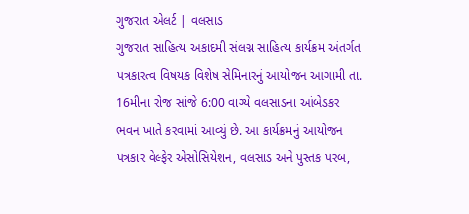ગુજરાત એલર્ટ | વલસાડ
ગુજરાત સાહિત્ય અકાદમી સંલગ્ન સાહિત્ય કાર્યક્રમ અંતર્ગત પત્રકારત્વ વિષયક વિશેષ સેમિનારનું આયોજન આગામી તા. 16મીના રોજ સાંજે 6:00 વાગ્યે વલસાડના આંબેડકર ભવન ખાતે કરવામાં આવ્યું છે. આ કાર્યક્રમનું આયોજન પત્રકાર વેલ્ફેર એસોસિયેશન, વલસાડ અને પુસ્તક પરબ,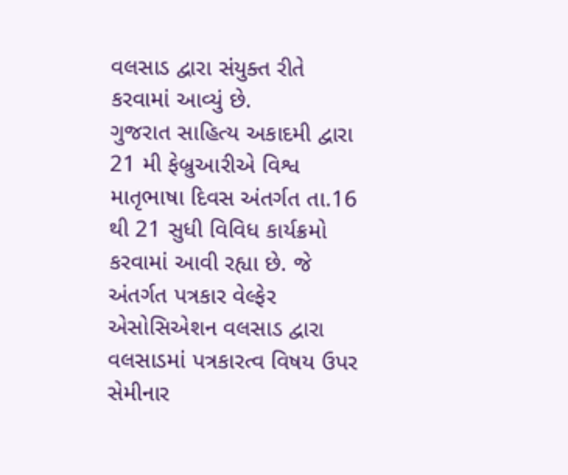વલસાડ દ્વારા સંયુક્ત રીતે કરવામાં આવ્યું છે.
ગુજરાત સાહિત્ય અકાદમી દ્વારા 21 મી ફેબ્રુઆરીએ વિશ્વ માતૃભાષા દિવસ અંતર્ગત તા.16 થી 21 સુધી વિવિધ કાર્યક્રમો કરવામાં આવી રહ્યા છે. જે અંતર્ગત પત્રકાર વેલ્ફેર એસોસિએશન વલસાડ દ્વારા વલસાડમાં પત્રકારત્વ વિષય ઉપર સેમીનાર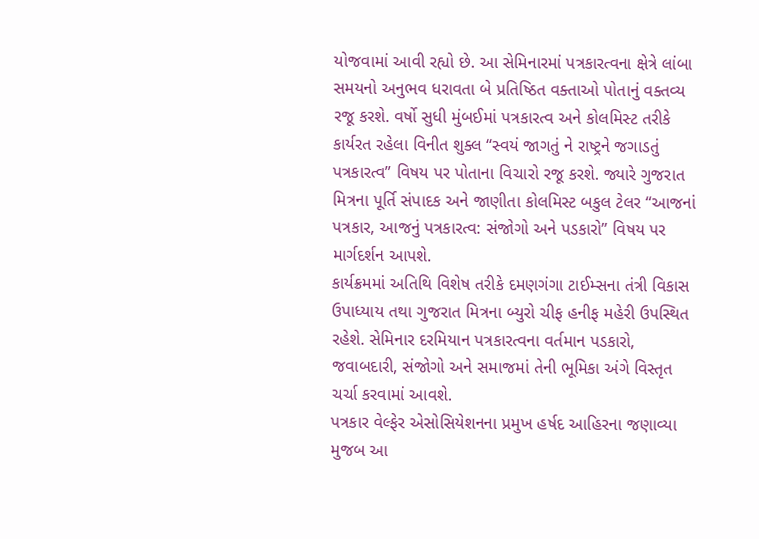યોજવામાં આવી રહ્યો છે. આ સેમિનારમાં પત્રકારત્વના ક્ષેત્રે લાંબા સમયનો અનુભવ ધરાવતા બે પ્રતિષ્ઠિત વક્તાઓ પોતાનું વક્તવ્ય રજૂ કરશે. વર્ષો સુધી મુંબઈમાં પત્રકારત્વ અને કોલમિસ્ટ તરીકે કાર્યરત રહેલા વિનીત શુક્લ “સ્વયં જાગતું ને રાષ્ટ્રને જગાડતું પત્રકારત્વ” વિષય પર પોતાના વિચારો રજૂ કરશે. જ્યારે ગુજરાત મિત્રના પૂર્તિ સંપાદક અને જાણીતા કોલમિસ્ટ બકુલ ટેલર “આજનાં પત્રકાર, આજનું પત્રકારત્વ: સંજોગો અને પડકારો” વિષય પર માર્ગદર્શન આપશે.
કાર્યક્રમમાં અતિથિ વિશેષ તરીકે દમણગંગા ટાઈમ્સના તંત્રી વિકાસ ઉપાધ્યાય તથા ગુજરાત મિત્રના બ્યુરો ચીફ હનીફ મહેરી ઉપસ્થિત રહેશે. સેમિનાર દરમિયાન પત્રકારત્વના વર્તમાન પડકારો, જવાબદારી, સંજોગો અને સમાજમાં તેની ભૂમિકા અંગે વિસ્તૃત ચર્ચા કરવામાં આવશે.
પત્રકાર વેલ્ફેર એસોસિયેશનના પ્રમુખ હર્ષદ આહિરના જણાવ્યા મુજબ આ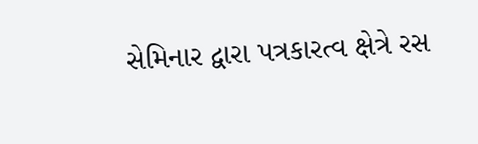સેમિનાર દ્વારા પત્રકારત્વ ક્ષેત્રે રસ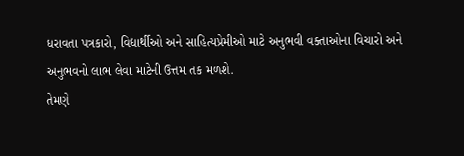ધરાવતા પત્રકારો, વિદ્યાર્થીઓ અને સાહિત્યપ્રેમીઓ માટે અનુભવી વક્તાઓના વિચારો અને અનુભવનો લાભ લેવા માટેની ઉત્તમ તક મળશે.
તેમણે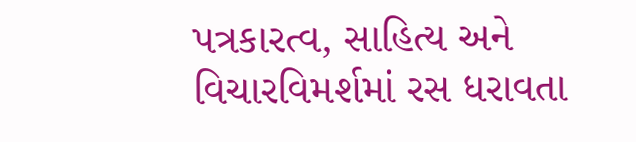પત્રકારત્વ, સાહિત્ય અને વિચારવિમર્શમાં રસ ધરાવતા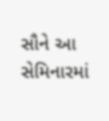સૌને આ સેમિનારમાં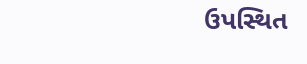ઉપસ્થિત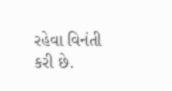રહેવા વિનંતી કરી છે.